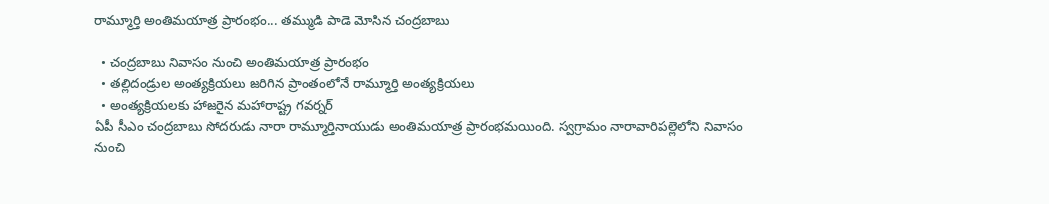రామ్మూర్తి అంతిమయాత్ర ప్రారంభం... తమ్ముడి పాడె మోసిన చంద్రబాబు

  • చంద్రబాబు నివాసం నుంచి అంతిమయాత్ర ప్రారంభం
  • తల్లిదండ్రుల అంత్యక్రియలు జరిగిన ప్రాంతంలోనే రామ్మూర్తి అంత్యక్రియలు
  • అంత్యక్రియలకు హాజరైన మహారాష్ట్ర గవర్నర్
ఏపీ సీఎం చంద్రబాబు సోదరుడు నారా రామ్మూర్తినాయుడు అంతిమయాత్ర ప్రారంభమయింది. స్వగ్రామం నారావారిపల్లెలోని నివాసం నుంచి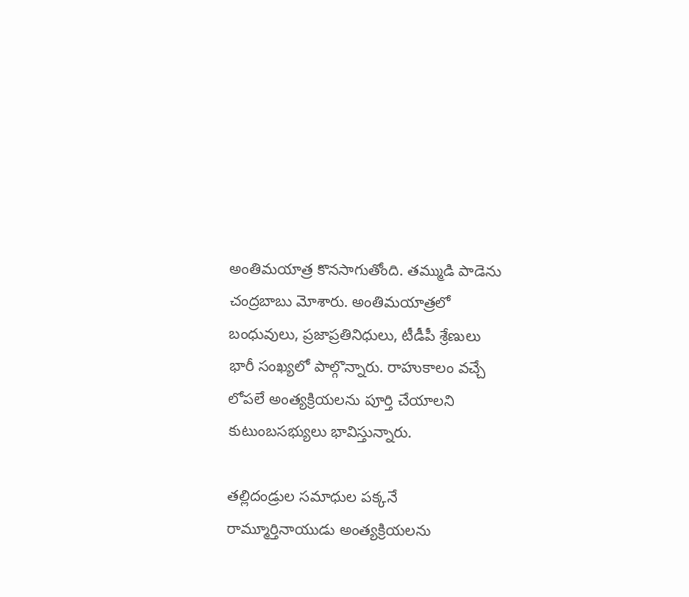అంతిమయాత్ర కొనసాగుతోంది. తమ్ముడి పాడెను చంద్రబాబు మోశారు. అంతిమయాత్రలో బంధువులు, ప్రజాప్రతినిధులు, టీడీపీ శ్రేణులు భారీ సంఖ్యలో పాల్గొన్నారు. రాహుకాలం వచ్చే లోపలే అంత్యక్రియలను పూర్తి చేయాలని కుటుంబసభ్యులు భావిస్తున్నారు.

తల్లిదండ్రుల సమాధుల పక్కనే రామ్మూర్తినాయుడు అంత్యక్రియలను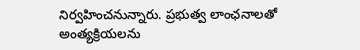నిర్వహించనున్నారు. ప్రభుత్వ లాంఛనాలతో అంత్యక్రియలను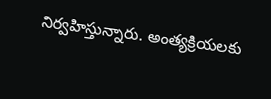నిర్వహిస్తున్నారు. అంత్యక్రియలకు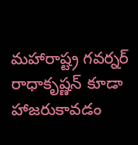మహారాష్ట్ర గవర్నర్ రాధాకృష్ణన్ కూడా హాజరుకావడం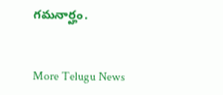గమనార్హం.


More Telugu News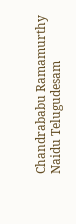Chandrababu Ramamurthy Naidu Telugudesam